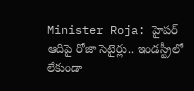Minister Roja: హైపర్ ఆదిపై రోజా సెటైర్లు.. ఇండస్ట్రీలో లేకుండా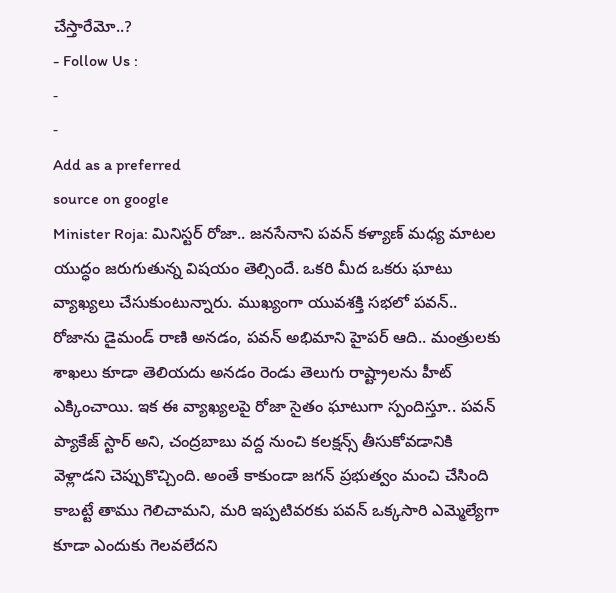చేస్తారేమో..?
- Follow Us :
-
-
Add as a preferred
source on google
Minister Roja: మినిస్టర్ రోజా.. జనసేనాని పవన్ కళ్యాణ్ మధ్య మాటల యుద్ధం జరుగుతున్న విషయం తెల్సిందే. ఒకరి మీద ఒకరు ఘాటు వ్యాఖ్యలు చేసుకుంటున్నారు. ముఖ్యంగా యువశక్తి సభలో పవన్.. రోజాను డైమండ్ రాణి అనడం, పవన్ అభిమాని హైపర్ ఆది.. మంత్రులకు శాఖలు కూడా తెలియదు అనడం రెండు తెలుగు రాష్ట్రాలను హీట్ ఎక్కించాయి. ఇక ఈ వ్యాఖ్యలపై రోజా సైతం ఘాటుగా స్పందిస్తూ.. పవన్ ప్యాకేజ్ స్టార్ అని, చంద్రబాబు వద్ద నుంచి కలక్షన్స్ తీసుకోవడానికి వెళ్లాడని చెప్పుకొచ్చింది. అంతే కాకుండా జగన్ ప్రభుత్వం మంచి చేసింది కాబట్టే తాము గెలిచామని, మరి ఇప్పటివరకు పవన్ ఒక్కసారి ఎమ్మెల్యేగా కూడా ఎందుకు గెలవలేదని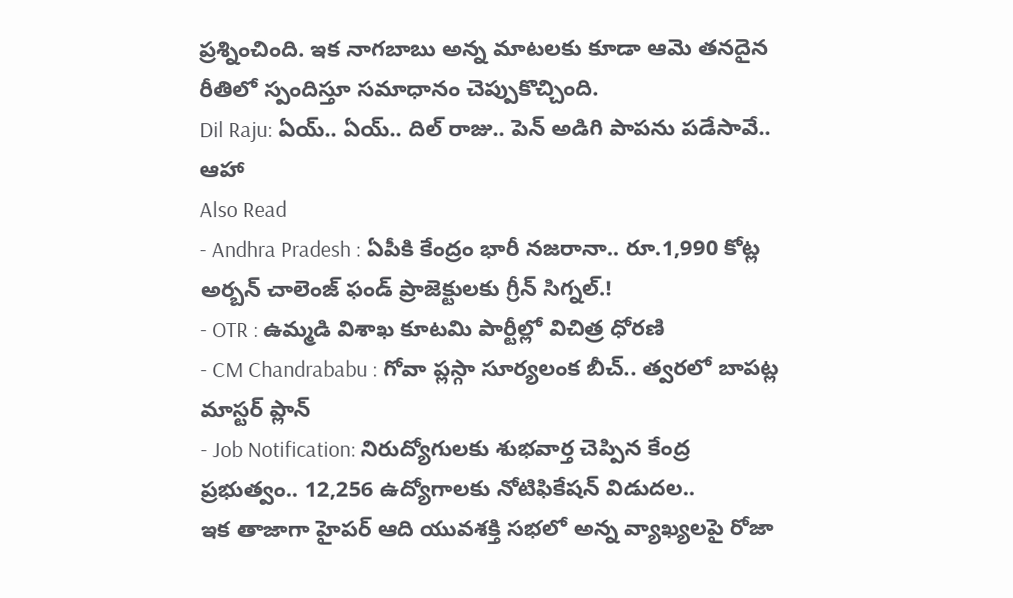ప్రశ్నించింది. ఇక నాగబాబు అన్న మాటలకు కూడా ఆమె తనదైన రీతిలో స్పందిస్తూ సమాధానం చెప్పుకొచ్చింది.
Dil Raju: ఏయ్.. ఏయ్.. దిల్ రాజు.. పెన్ అడిగి పాపను పడేసావే.. ఆహా
Also Read
- Andhra Pradesh : ఏపీకి కేంద్రం భారీ నజరానా.. రూ.1,990 కోట్ల అర్బన్ చాలెంజ్ ఫండ్ ప్రాజెక్టులకు గ్రీన్ సిగ్నల్.!
- OTR : ఉమ్మడి విశాఖ కూటమి పార్టీల్లో విచిత్ర ధోరణి
- CM Chandrababu : గోవా ప్లస్గా సూర్యలంక బీచ్.. త్వరలో బాపట్ల మాస్టర్ ప్లాన్
- Job Notification: నిరుద్యోగులకు శుభవార్త చెప్పిన కేంద్ర ప్రభుత్వం.. 12,256 ఉద్యోగాలకు నోటిఫికేషన్ విడుదల..
ఇక తాజాగా హైపర్ ఆది యువశక్తి సభలో అన్న వ్యాఖ్యలపై రోజా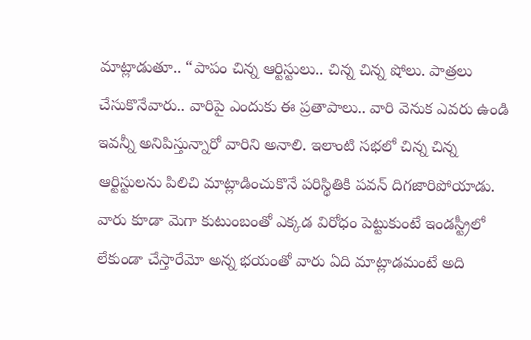మాట్లాడుతూ.. “పాపం చిన్న ఆర్టిస్టులు.. చిన్న చిన్న షోలు. పాత్రలు చేసుకొనేవారు.. వారిపై ఎందుకు ఈ ప్రతాపాలు.. వారి వెనుక ఎవరు ఉండి ఇవన్నీ అనిపిస్తున్నారో వారిని అనాలి. ఇలాంటి సభలో చిన్న చిన్న ఆర్టిస్టులను పిలిచి మాట్లాడించుకొనే పరిస్థితికి పవన్ దిగజారిపోయాడు. వారు కూడా మెగా కుటుంబంతో ఎక్కడ విరోధం పెట్టుకుంటే ఇండస్ట్రీలో లేకుండా చేస్తారేమో అన్న భయంతో వారు ఏది మాట్లాడమంటే అది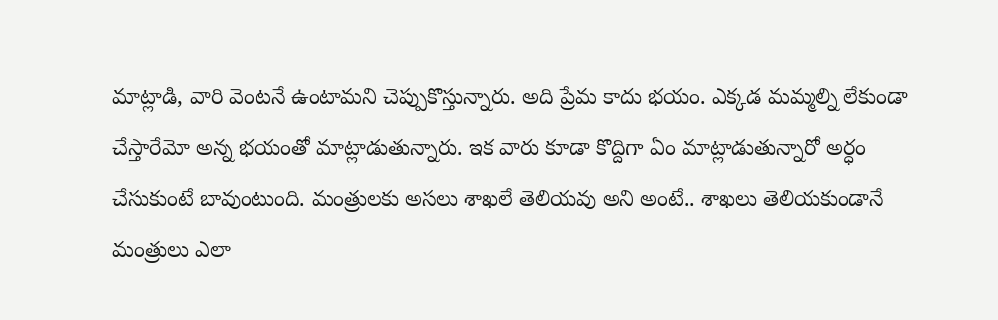మాట్లాడి, వారి వెంటనే ఉంటామని చెప్పుకొస్తున్నారు. అది ప్రేమ కాదు భయం. ఎక్కడ మమ్మల్ని లేకుండా చేస్తారేమో అన్న భయంతో మాట్లాడుతున్నారు. ఇక వారు కూడా కొద్దిగా ఏం మాట్లాడుతున్నారో అర్ధం చేసుకుంటే బావుంటుంది. మంత్రులకు అసలు శాఖలే తెలియవు అని అంటే.. శాఖలు తెలియకుండానే మంత్రులు ఎలా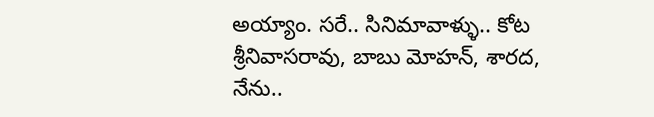అయ్యాం. సరే.. సినిమావాళ్ళు.. కోట శ్రీనివాసరావు, బాబు మోహన్, శారద, నేను..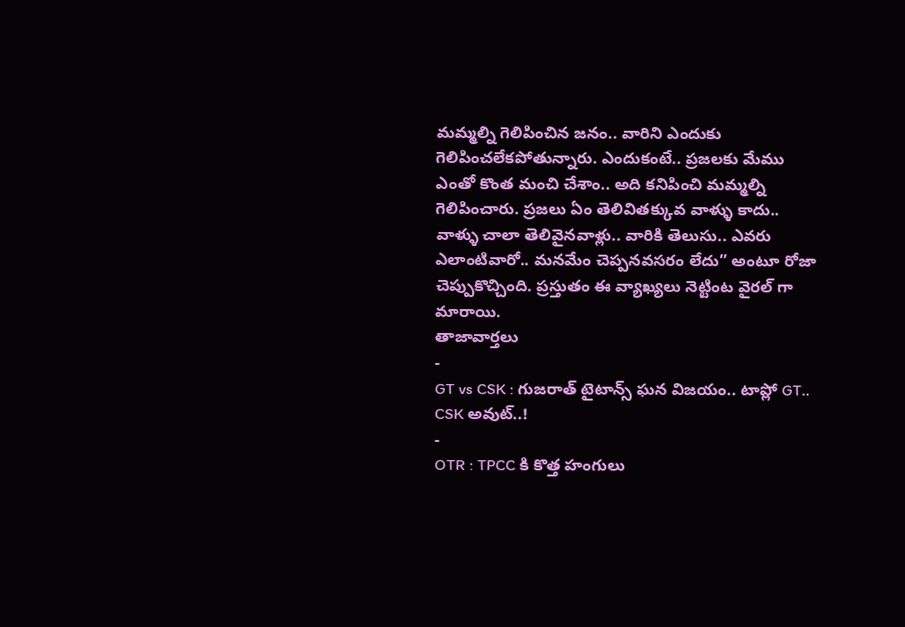మమ్మల్ని గెలిపించిన జనం.. వారిని ఎందుకు గెలిపించలేకపోతున్నారు. ఎందుకంటే.. ప్రజలకు మేము ఎంతో కొంత మంచి చేశాం.. అది కనిపించి మమ్మల్ని గెలిపించారు. ప్రజలు ఏం తెలివితక్కువ వాళ్ళు కాదు.. వాళ్ళు చాలా తెలివైనవాళ్లు.. వారికి తెలుసు.. ఎవరు ఎలాంటివారో.. మనమేం చెప్పనవసరం లేదు” అంటూ రోజా చెప్పుకొచ్చింది. ప్రస్తుతం ఈ వ్యాఖ్యలు నెట్టింట వైరల్ గా మారాయి.
తాజావార్తలు
-
GT vs CSK : గుజరాత్ టైటాన్స్ ఘన విజయం.. టాప్లో GT.. CSK అవుట్..!
-
OTR : TPCC కి కొత్త హంగులు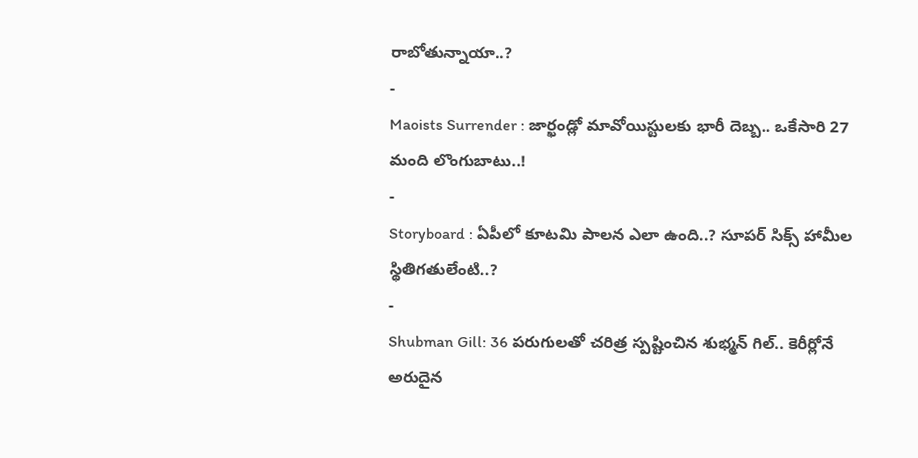రాబోతున్నాయా..?
-
Maoists Surrender : జార్ఖండ్లో మావోయిస్టులకు భారీ దెబ్బ.. ఒకేసారి 27 మంది లొంగుబాటు..!
-
Storyboard : ఏపీలో కూటమి పాలన ఎలా ఉంది..? సూపర్ సిక్స్ హామీల స్థితిగతులేంటి..?
-
Shubman Gill: 36 పరుగులతో చరిత్ర స్పష్టించిన శుభ్మన్ గిల్.. కెరీర్లోనే అరుదైన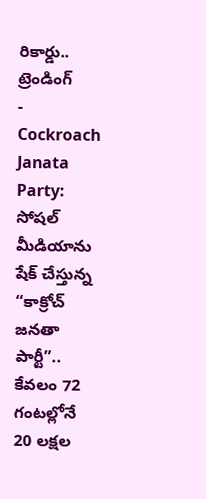రికార్డు..
ట్రెండింగ్
-
Cockroach Janata Party: సోషల్ మీడియాను షేక్ చేస్తున్న “కాక్రోచ్ జనతా పార్టీ”.. కేవలం 72 గంటల్లోనే 20 లక్షల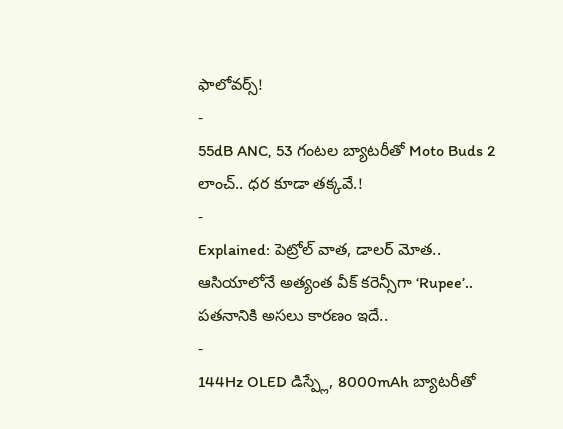ఫాలోవర్స్!
-
55dB ANC, 53 గంటల బ్యాటరీతో Moto Buds 2 లాంచ్.. ధర కూడా తక్కవే.!
-
Explained: పెట్రోల్ వాత, డాలర్ మోత.. ఆసియాలోనే అత్యంత వీక్ కరెన్సీగా ‘Rupee’.. పతనానికి అసలు కారణం ఇదే..
-
144Hz OLED డిస్ప్లే, 8000mAh బ్యాటరీతో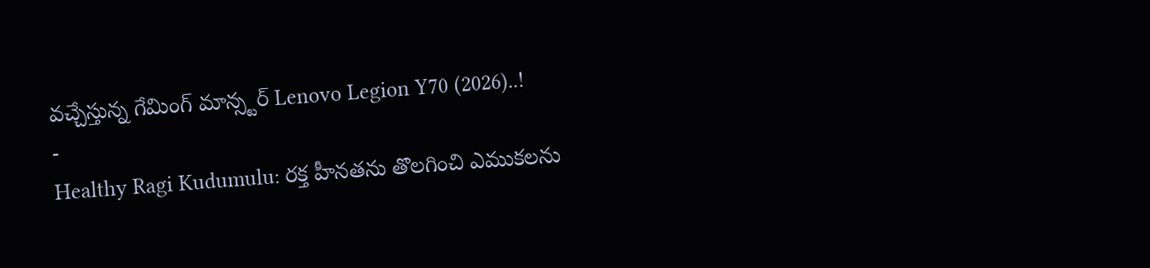వచ్చేస్తున్న గేమింగ్ మాన్స్టర్ Lenovo Legion Y70 (2026)..!
-
Healthy Ragi Kudumulu: రక్త హీనతను తొలగించి ఎముకలను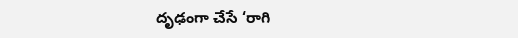దృఢంగా చేసే ‘రాగి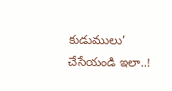కుడుములు’ చేసేయండి ఇలా..!